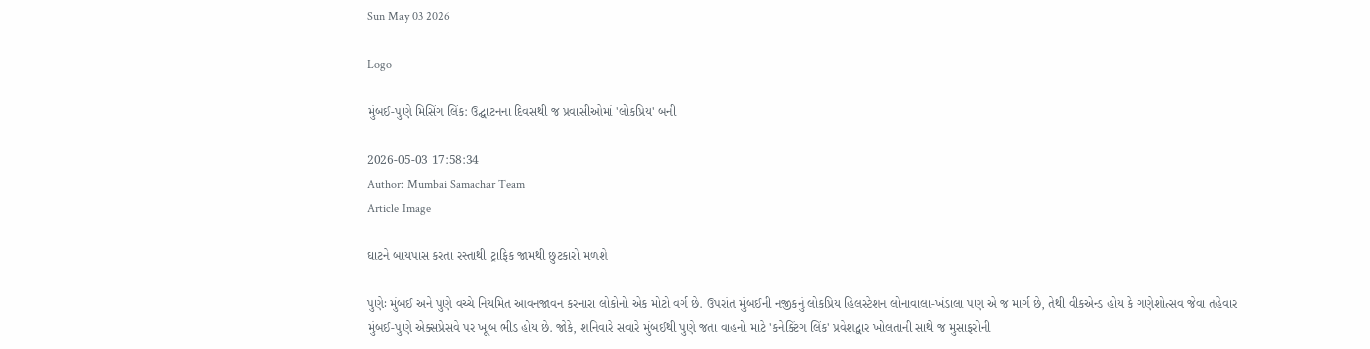Sun May 03 2026

Logo

મુંબઈ-પુણે મિસિંગ લિંક: ઉદ્ઘાટનના દિવસથી જ પ્રવાસીઓમાં 'લોકપ્રિય' બની

2026-05-03 17:58:34
Author: Mumbai Samachar Team
Article Image

ઘાટને બાયપાસ કરતા રસ્તાથી ટ્રાફિક જામથી છુટકારો મળશે

પુણેઃ મુંબઈ અને પુણે વચ્ચે નિયમિત આવનજાવન કરનારા લોકોનો એક મોટો વર્ગ છે. ઉપરાંત મુંબઈની નજીકનું લોકપ્રિય હિલસ્ટેશન લોનાવાલા-ખંડાલા પણ એ જ માર્ગ છે, તેથી વીકએન્ડ હોય કે ગણેશોત્સવ જેવા તહેવાર મુંબઈ-પુણે એક્સપ્રેસવે પર ખૂબ ભીડ હોય છે. જોકે, શનિવારે સવારે મુંબઈથી પુણે જતા વાહનો માટે 'કનેક્ટિંગ લિંક' પ્રવેશદ્વાર ખોલતાની સાથે જ મુસાફરોની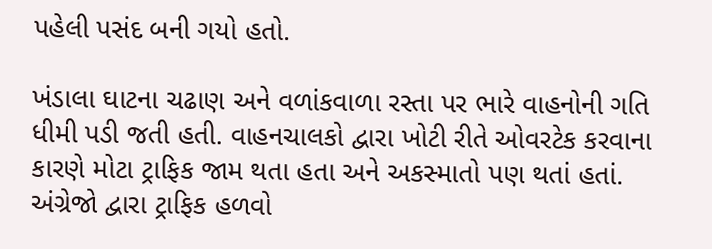પહેલી પસંદ બની ગયો હતો.

ખંડાલા ઘાટના ચઢાણ અને વળાંકવાળા રસ્તા પર ભારે વાહનોની ગતિ ધીમી પડી જતી હતી. વાહનચાલકો દ્વારા ખોટી રીતે ઓવરટેક કરવાના કારણે મોટા ટ્રાફિક જામ થતા હતા અને અકસ્માતો પણ થતાં હતાં. અંગ્રેજો દ્વારા ટ્રાફિક હળવો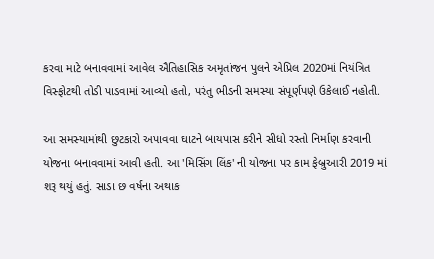કરવા માટે બનાવવામાં આવેલ ઐતિહાસિક અમૃતાંજન પુલને એપ્રિલ 2020માં નિયંત્રિત વિસ્ફોટથી તોડી પાડવામાં આવ્યો હતો, પરંતુ ભીડની સમસ્યા સંપૂર્ણપણે ઉકેલાઈ નહોતી.

આ સમસ્યામાંથી છુટકારો અપાવવા ઘાટને બાયપાસ કરીને સીધો રસ્તો નિર્માણ કરવાની યોજના બનાવવામાં આવી હતી. આ 'મિસિંગ લિંક' ની યોજના પર કામ ફેબ્રુઆરી 2019 માં શરૂ થયું હતું. સાડા છ વર્ષના અથાક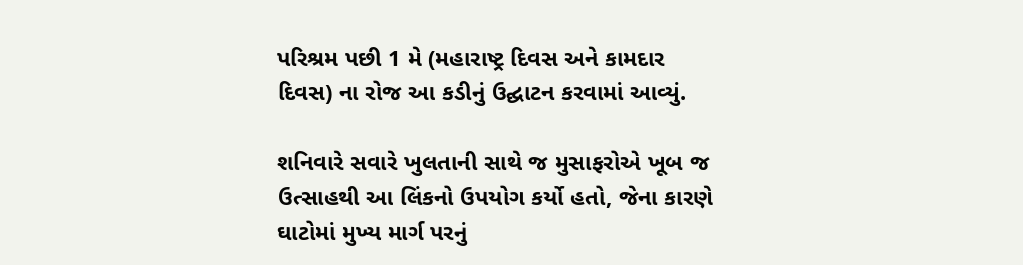પરિશ્રમ પછી 1 મે (મહારાષ્ટ્ર દિવસ અને કામદાર દિવસ) ના રોજ આ કડીનું ઉદ્ઘાટન કરવામાં આવ્યું.

શનિવારે સવારે ખુલતાની સાથે જ મુસાફરોએ ખૂબ જ ઉત્સાહથી આ લિંકનો ઉપયોગ કર્યો હતો, જેના કારણે ઘાટોમાં મુખ્ય માર્ગ પરનું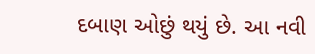દબાણ ઓછું થયું છે. આ નવી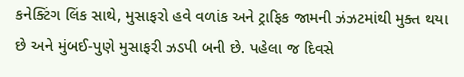કનેક્ટિંગ લિંક સાથે, મુસાફરો હવે વળાંક અને ટ્રાફિક જામની ઝંઝટમાંથી મુક્ત થયા છે અને મુંબઈ-પુણે મુસાફરી ઝડપી બની છે. પહેલા જ દિવસે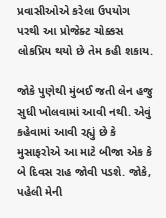પ્રવાસીઓએ કરેલા ઉપયોગ પરથી આ પ્રોજેક્ટ ચોક્કસ લોકપ્રિય થયો છે તેમ કહી શકાય.

જોકે પુણેથી મુંબઈ જતી લેન હજુ સુધી ખોલવામાં આવી નથી. એવું કહેવામાં આવી રહ્યું છે કે મુસાફરોએ આ માટે બીજા એક કે બે દિવસ રાહ જોવી પડશે. જોકે, પહેલી મેની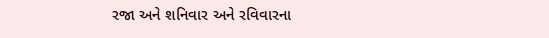રજા અને શનિવાર અને રવિવારના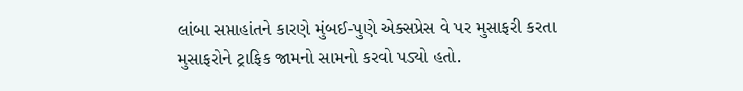લાંબા સપ્તાહાંતને કારણે મુંબઈ-પુણે એક્સપ્રેસ વે પર મુસાફરી કરતા  મુસાફરોને ટ્રાફિક જામનો સામનો કરવો પડ્યો હતો.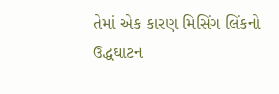તેમાં એક કારણ મિસિંગ લિંકનો ઉદ્ધઘાટન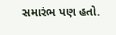સમારંભ પણ હતો.